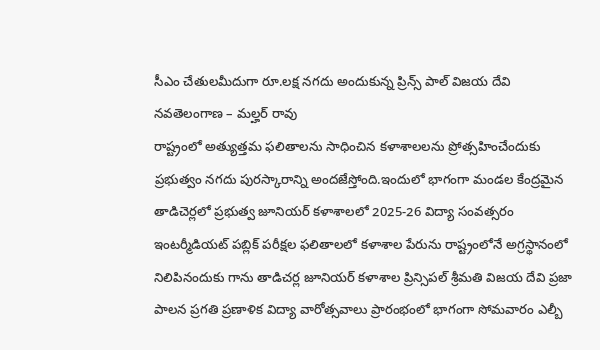సీఎం చేతులమీదుగా రూ.లక్ష నగదు అందుకున్న ప్రిన్స్ పాల్ విజయ దేవి
నవతెలంగాణ – మల్హర్ రావు
రాష్ట్రంలో అత్యుత్తమ ఫలితాలను సాధించిన కళాశాలలను ప్రోత్సహించేందుకు ప్రభుత్వం నగదు పురస్కారాన్ని అందజేస్తోంది.ఇందులో భాగంగా మండల కేంద్రమైన తాడిచెర్లలో ప్రభుత్వ జూనియర్ కళాశాలలో 2025-26 విద్యా సంవత్సరం ఇంటర్మీడియట్ పబ్లిక్ పరీక్షల ఫలితాలలో కళాశాల పేరును రాష్ట్రంలోనే అగ్రస్థానంలో నిలిపినందుకు గాను తాడిచర్ల జూనియర్ కళాశాల ప్రిన్సిపల్ శ్రీమతి విజయ దేవి ప్రజా పాలన ప్రగతి ప్రణాళిక విద్యా వారోత్సవాలు ప్రారంభంలో భాగంగా సోమవారం ఎల్బీ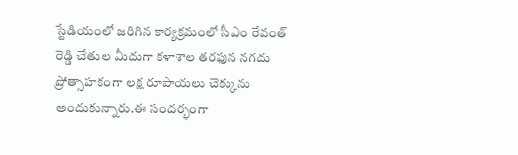స్టేడియంలో జరిగిన కార్యక్రమంలో సీఎం రేవంత్ రెడ్డి చేతుల మీదుగా కళాశాల తరఫున నగదు ప్రోత్సాహకంగా లక్ష రూపాయలు చెక్కును అందుకున్నారు.ఈ సందర్భంగా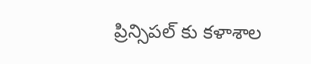ప్రిన్సిపల్ కు కళాశాల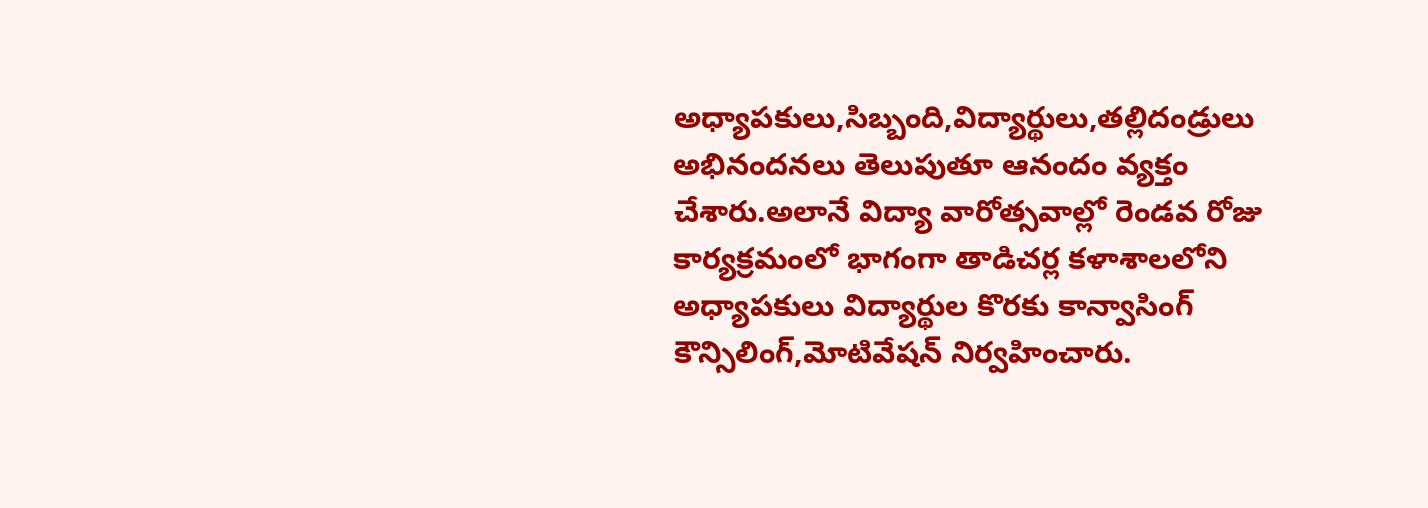అధ్యాపకులు,సిబ్బంది,విద్యార్థులు,తల్లిదండ్రులు అభినందనలు తెలుపుతూ ఆనందం వ్యక్తం చేశారు.అలానే విద్యా వారోత్సవాల్లో రెండవ రోజు కార్యక్రమంలో భాగంగా తాడిచర్ల కళాశాలలోని అధ్యాపకులు విద్యార్థుల కొరకు కాన్వాసింగ్ కౌన్సిలింగ్,మోటివేషన్ నిర్వహించారు.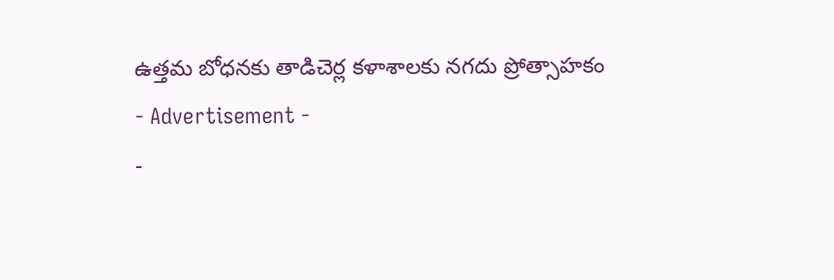ఉత్తమ బోధనకు తాడిచెర్ల కళాశాలకు నగదు ప్రోత్సాహకం
- Advertisement -
-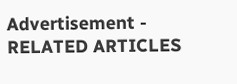Advertisement -
RELATED ARTICLES